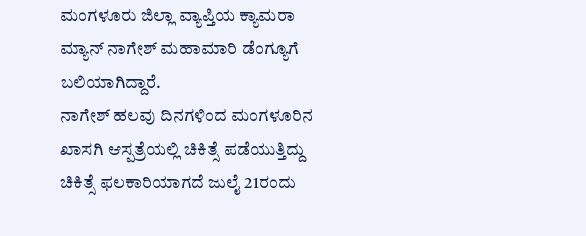ಮಂಗಳೂರು ಜಿಲ್ಲಾ ವ್ಯಾಪ್ತಿಯ ಕ್ಯಾಮರಾ ಮ್ಯಾನ್ ನಾಗೇಶ್ ಮಹಾಮಾರಿ ಡೆಂಗ್ಯೂಗೆ ಬಲಿಯಾಗಿದ್ದಾರೆ.
ನಾಗೇಶ್ ಹಲವು ದಿನಗಳಿಂದ ಮಂಗಳೂರಿನ ಖಾಸಗಿ ಆಸ್ಪತ್ರೆಯಲ್ಲಿ ಚಿಕಿತ್ಸೆ ಪಡೆಯುತ್ತಿದ್ದು ಚಿಕಿತ್ಸೆ ಫಲಕಾರಿಯಾಗದೆ ಜುಲೈ 21ರಂದು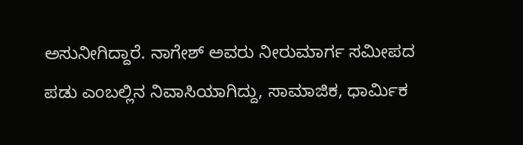ಅಸುನೀಗಿದ್ದಾರೆ. ನಾಗೇಶ್ ಅವರು ನೀರುಮಾರ್ಗ ಸಮೀಪದ ಪಡು ಎಂಬಲ್ಲಿನ ನಿವಾಸಿಯಾಗಿದ್ದು, ಸಾಮಾಜಿಕ, ಧಾರ್ಮಿಕ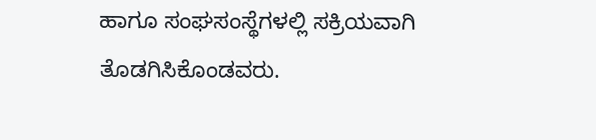ಹಾಗೂ ಸಂಘಸಂಸ್ಥೆಗಳಲ್ಲಿ ಸಕ್ರಿಯವಾಗಿ ತೊಡಗಿಸಿಕೊಂಡವರು.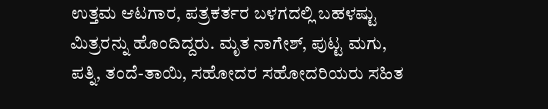ಉತ್ತಮ ಆಟಗಾರ, ಪತ್ರಕರ್ತರ ಬಳಗದಲ್ಲಿ ಬಹಳಷ್ಟು ಮಿತ್ರರನ್ನು ಹೊಂದಿದ್ದರು. ಮೃತ ನಾಗೇಶ್, ಪುಟ್ಟ ಮಗು, ಪತ್ನಿ, ತಂದೆ-ತಾಯಿ, ಸಹೋದರ ಸಹೋದರಿಯರು ಸಹಿತ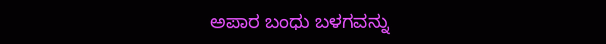ಅಪಾರ ಬಂಧು ಬಳಗವನ್ನು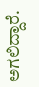ಅಗಲಿದ್ದಾರೆ.